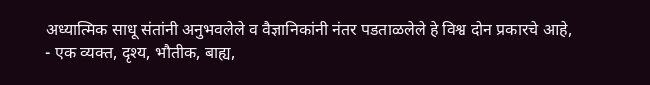अध्यात्मिक साधू संतांनी अनुभवलेले व वैज्ञानिकांनी नंतर पडताळलेले हे विश्व दोन प्रकारचे आहे,
- एक व्यक्त, दृश्य, भौतीक, बाह्य,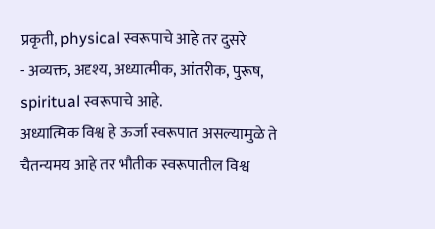प्रकृती, physical स्वरूपाचे आहे तर दुसरे
- अव्यक्त, अदृश्य, अध्यात्मीक, आंतरीक, पुरूष, spiritual स्वरूपाचे आहे.
अध्यात्मिक विश्व हे ऊर्जा स्वरूपात असल्यामुळे ते चैतन्यमय आहे तर भौतीक स्वरूपातील विश्व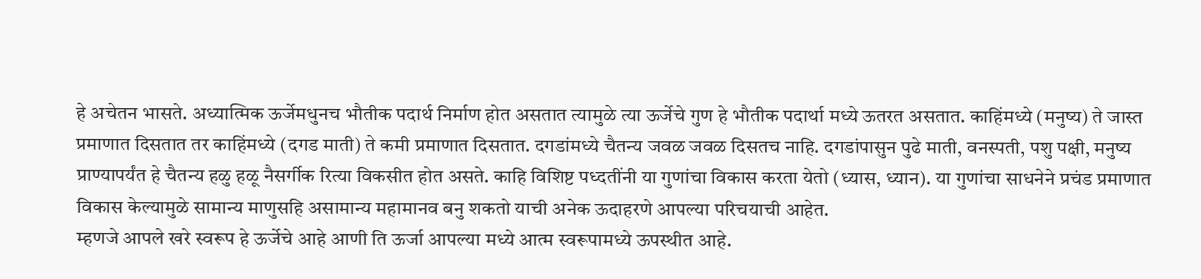हे अचेतन भासते. अध्यात्मिक ऊर्जेमधुनच भौतीक पदार्थ निर्माण होत असतात त्यामुळे त्या ऊर्जेचे गुण हे भौतीक पदार्था मध्ये ऊतरत असतात. काहिंमध्ये (मनुष्य) ते जास्त प्रमाणात दिसतात तर काहिंमध्ये (दगड माती) ते कमी प्रमाणात दिसतात. दगडांमध्ये चैतन्य जवळ जवळ दिसतच नाहि. दगडांपासुन पुढे माती, वनस्पती, पशु पक्षी, मनुष्य प्राण्यापर्यंत हे चैतन्य हळु हळू नैसर्गीक रित्या विकसीत होत असते. काहि विशिष्ट पध्दतींनी या गुणांचा विकास करता येतो (ध्यास, ध्यान). या गुणांचा साधनेने प्रचंड प्रमाणात विकास केल्यामुळे सामान्य माणुसहि असामान्य महामानव बनु शकतो याची अनेक ऊदाहरणे आपल्या परिचयाची आहेत.
म्हणजे आपले खरे स्वरूप हे ऊर्जेचे आहे आणी ति ऊर्जा आपल्या मध्ये आत्म स्वरूपामध्ये ऊपस्थीत आहे.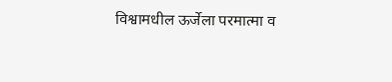विश्वामधील ऊर्जेला परमात्मा व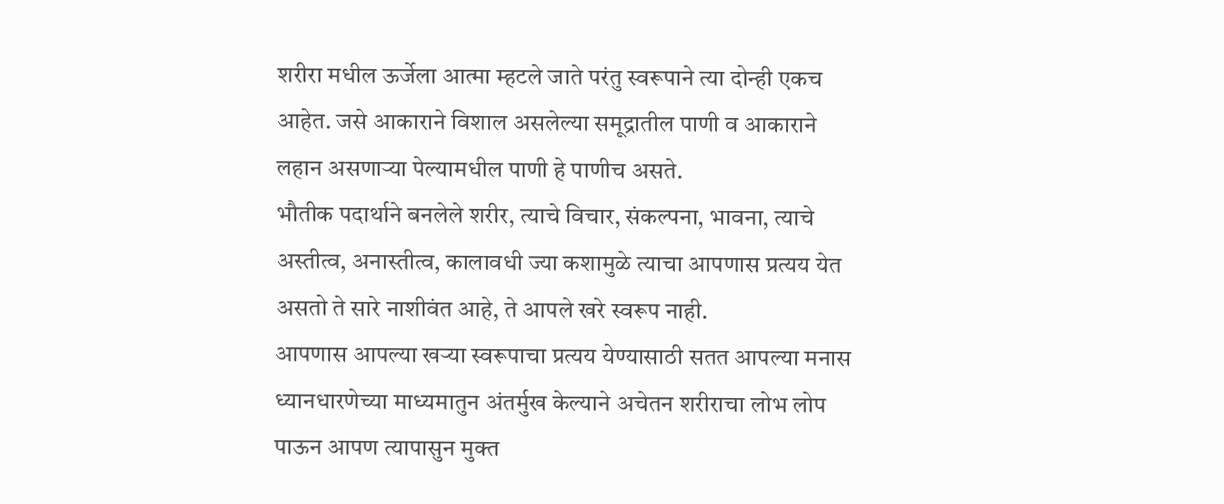शरीरा मधील ऊर्जेला आत्मा म्हटले जाते परंतु स्वरूपाने त्या दोन्ही एकच आहेत. जसे आकाराने विशाल असलेल्या समूद्रातील पाणी व आकाराने लहान असणाऱ्या पेल्यामधील पाणी हे पाणीच असते.
भौतीक पदार्थाने बनलेले शरीर, त्याचे विचार, संकल्पना, भावना, त्याचे अस्तीत्व, अनास्तीत्व, कालावधी ज्या कशामुळे त्याचा आपणास प्रत्यय येत असतो ते सारे नाशीवंत आहे, ते आपले खरे स्वरूप नाही.
आपणास आपल्या खऱ्या स्वरूपाचा प्रत्यय येण्यासाठी सतत आपल्या मनास ध्यानधारणेच्या माध्यमातुन अंतर्मुख केल्याने अचेतन शरीराचा लोभ लोप पाऊन आपण त्यापासुन मुक्त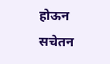होऊन सचेतन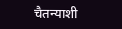चैतन्याशी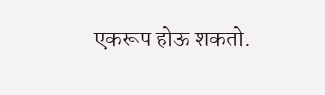एकरूप होऊ शकतो.